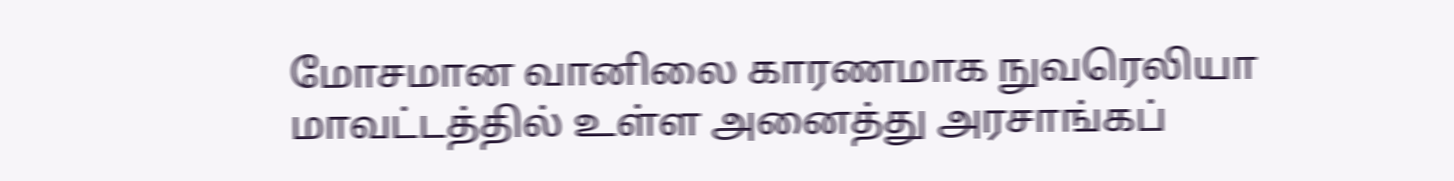மோசமான வானிலை காரணமாக நுவரெலியா மாவட்டத்தில் உள்ள அனைத்து அரசாங்கப்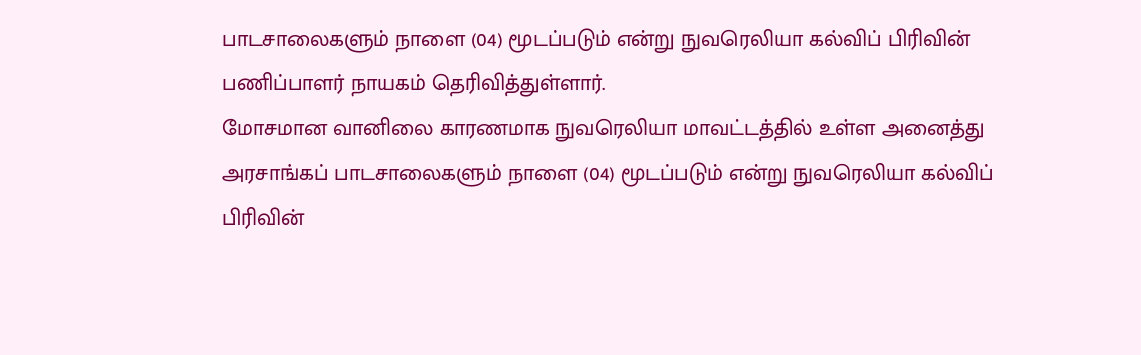பாடசாலைகளும் நாளை (04) மூடப்படும் என்று நுவரெலியா கல்விப் பிரிவின் பணிப்பாளர் நாயகம் தெரிவித்துள்ளார்.
மோசமான வானிலை காரணமாக நுவரெலியா மாவட்டத்தில் உள்ள அனைத்து அரசாங்கப் பாடசாலைகளும் நாளை (04) மூடப்படும் என்று நுவரெலியா கல்விப் பிரிவின்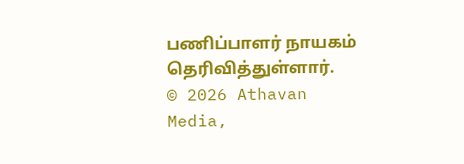பணிப்பாளர் நாயகம் தெரிவித்துள்ளார்.
© 2026 Athavan Media,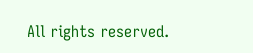All rights reserved.